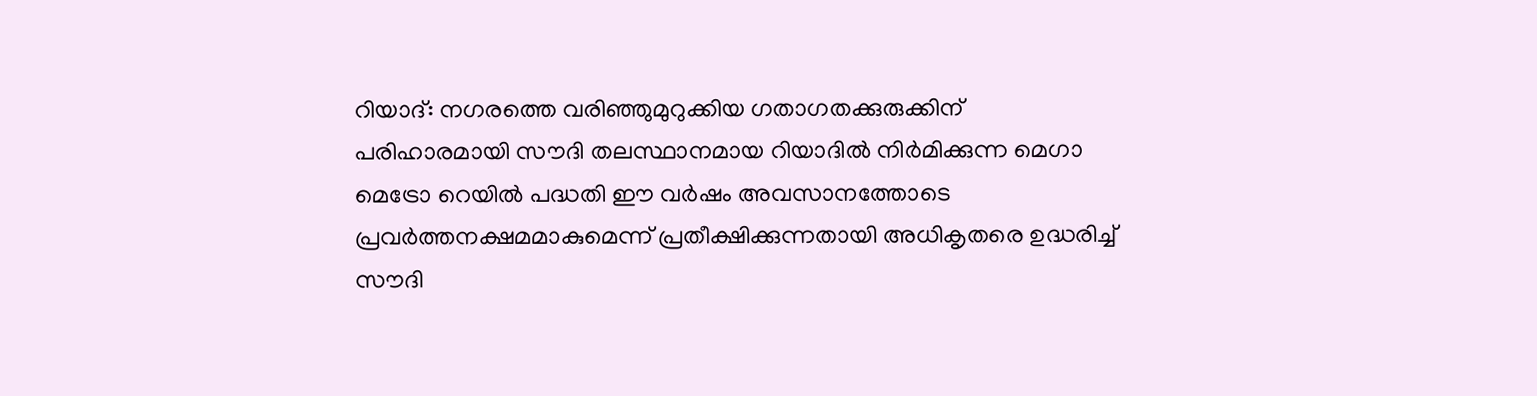റിയാദ്: നഗരത്തെ വരിഞ്ഞുമുറുക്കിയ ഗതാഗതക്കുരുക്കിന് പരിഹാരമായി സൗദി തലസ്ഥാനമായ റിയാദിൽ നിർമിക്കുന്ന മെഗാ മെട്രോ റെയിൽ പദ്ധതി ഈ വർഷം അവസാനത്തോടെ പ്രവർത്തനക്ഷമമാകുമെന്ന് പ്രതീക്ഷിക്കുന്നതായി അധികൃതരെ ഉദ്ധരിച്ച് സൗദി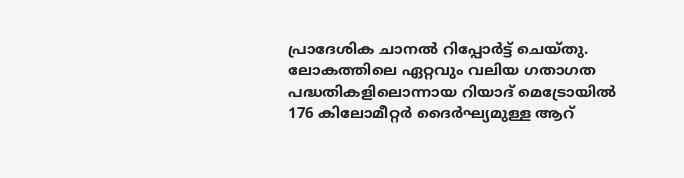പ്രാദേശിക ചാനൽ റിപ്പോർട്ട് ചെയ്തു. ലോകത്തിലെ ഏറ്റവും വലിയ ഗതാഗത പദ്ധതികളിലൊന്നായ റിയാദ് മെട്രോയിൽ 176 കിലോമീറ്റർ ദൈർഘ്യമുള്ള ആറ്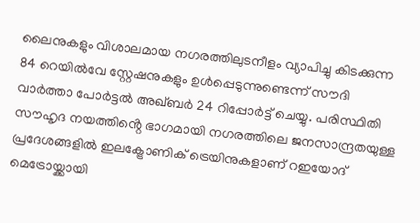ലൈനുകളും വിശാലമായ നഗരത്തിലുടനീളം വ്യാപിച്ചു കിടക്കുന്ന 84 റെയിൽവേ സ്റ്റേഷനുകളും ഉൾപ്പെടുന്നുണ്ടെന്ന് സൗദി വാർത്താ പോർട്ടൽ അഖ്ബർ 24 റിപ്പോർട്ട് ചെയ്യു. പരിസ്ഥിതി സൗഹൃദ നയത്തിൻ്റെ ഭാഗമായി നഗരത്തിലെ ജനസാന്ദ്രതയുള്ള പ്രദേശങ്ങളിൽ ഇലക്ട്രോണിക് ട്രെയിനുകളാണ് റഇയോദ് മെട്രോയ്ക്കായി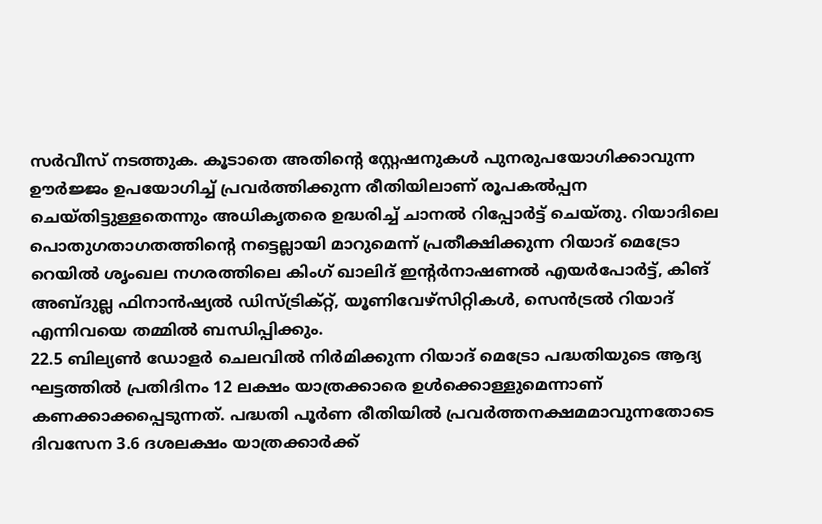സർവീസ് നടത്തുക. കൂടാതെ അതിൻ്റെ സ്റ്റേഷനുകൾ പുനരുപയോഗിക്കാവുന്ന ഊർജ്ജം ഉപയോഗിച്ച് പ്രവർത്തിക്കുന്ന രീതിയിലാണ് രൂപകൽപ്പന ചെയ്തിട്ടുള്ളതെന്നും അധികൃതരെ ഉദ്ധരിച്ച് ചാനൽ റിപ്പോർട്ട് ചെയ്തു. റിയാദിലെ പൊതുഗതാഗതത്തിൻ്റെ നട്ടെല്ലായി മാറുമെന്ന് പ്രതീക്ഷിക്കുന്ന റിയാദ് മെട്രോ റെയിൽ ശൃംഖല നഗരത്തിലെ കിംഗ് ഖാലിദ് ഇൻ്റർനാഷണൽ എയർപോർട്ട്, കിങ് അബ്ദുല്ല ഫിനാൻഷ്യൽ ഡിസ്ട്രിക്റ്റ്, യൂണിവേഴ്സിറ്റികൾ, സെൻട്രൽ റിയാദ് എന്നിവയെ തമ്മിൽ ബന്ധിപ്പിക്കും.
22.5 ബില്യൺ ഡോളർ ചെലവിൽ നിർമിക്കുന്ന റിയാദ് മെട്രോ പദ്ധതിയുടെ ആദ്യ ഘട്ടത്തിൽ പ്രതിദിനം 12 ലക്ഷം യാത്രക്കാരെ ഉൾക്കൊള്ളുമെന്നാണ് കണക്കാക്കപ്പെടുന്നത്. പദ്ധതി പൂർണ രീതിയിൽ പ്രവർത്തനക്ഷമമാവുന്നതോടെ ദിവസേന 3.6 ദശലക്ഷം യാത്രക്കാർക്ക്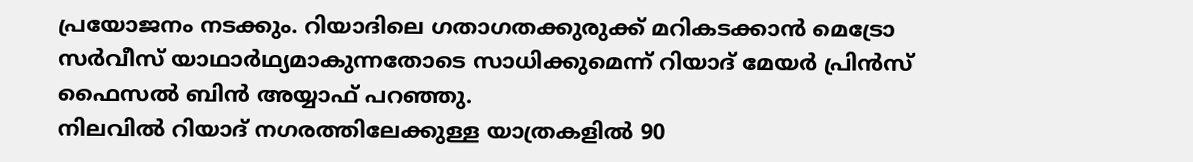പ്രയോജനം നടക്കും. റിയാദിലെ ഗതാഗതക്കുരുക്ക് മറികടക്കാൻ മെട്രോ സർവീസ് യാഥാർഥ്യമാകുന്നതോടെ സാധിക്കുമെന്ന് റിയാദ് മേയർ പ്രിൻസ് ഫൈസൽ ബിൻ അയ്യാഫ് പറഞ്ഞു.
നിലവിൽ റിയാദ് നഗരത്തിലേക്കുള്ള യാത്രകളിൽ 90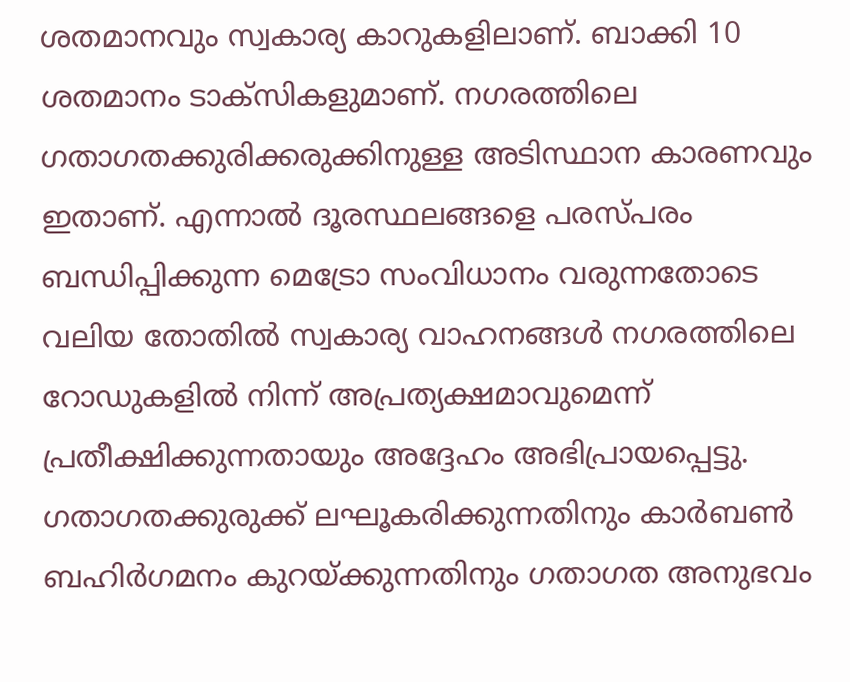ശതമാനവും സ്വകാര്യ കാറുകളിലാണ്. ബാക്കി 10 ശതമാനം ടാക്സികളുമാണ്. നഗരത്തിലെ ഗതാഗതക്കുരിക്കരുക്കിനുള്ള അടിസ്ഥാന കാരണവും ഇതാണ്. എന്നാൽ ദൂരസ്ഥലങ്ങളെ പരസ്പരം ബന്ധിപ്പിക്കുന്ന മെട്രോ സംവിധാനം വരുന്നതോടെ വലിയ തോതിൽ സ്വകാര്യ വാഹനങ്ങൾ നഗരത്തിലെ റോഡുകളിൽ നിന്ന് അപ്രത്യക്ഷമാവുമെന്ന് പ്രതീക്ഷിക്കുന്നതായും അദ്ദേഹം അഭിപ്രായപ്പെട്ടു.
ഗതാഗതക്കുരുക്ക് ലഘൂകരിക്കുന്നതിനും കാർബൺ ബഹിർഗമനം കുറയ്ക്കുന്നതിനും ഗതാഗത അനുഭവം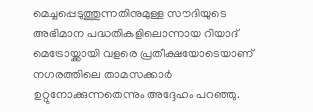മെച്ചപ്പെടുത്തുന്നതിനുമുള്ള സൗദിയുടെ അഭിമാന പദ്ധതികളിലൊന്നായ റിയാദ് മെട്രോയ്ക്കായി വളരെ പ്രതീക്ഷയോടെയാണ് നഗരത്തിലെ താമസക്കാർ ഉറ്റുനോക്കുന്നതെന്നും അദ്ദേഹം പറഞ്ഞു.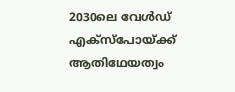2030ലെ വേൾഡ് എക്സ്പോയ്ക്ക് ആതിഥേയത്വം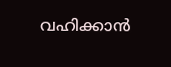വഹിക്കാൻ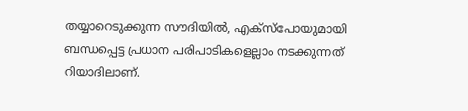തയ്യാറെടുക്കുന്ന സൗദിയിൽ, എക്സ്പോയുമായി ബന്ധപ്പെട്ട പ്രധാന പരിപാടികളെല്ലാം നടക്കുന്നത് റിയാദിലാണ്.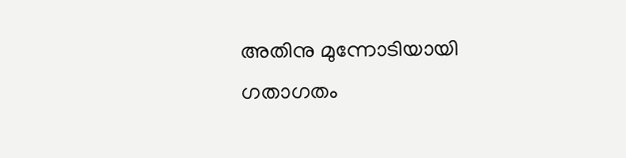അതിനു മുന്നോടിയായി ഗതാഗതം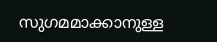സുഗമമാക്കാനുള്ള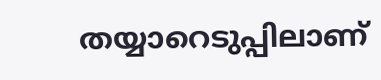തയ്യാറെടുപ്പിലാണ്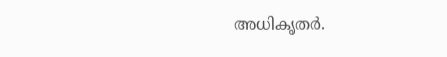അധികൃതർ.